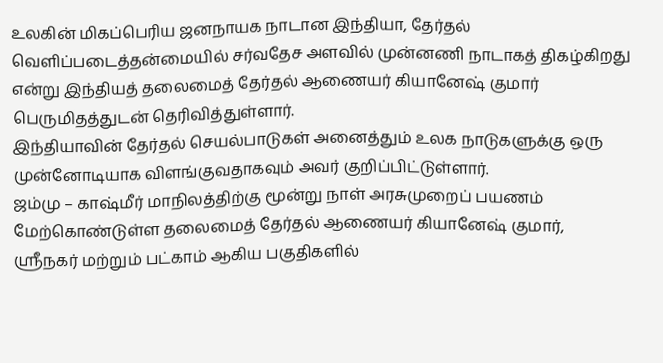உலகின் மிகப்பெரிய ஜனநாயக நாடான இந்தியா, தேர்தல் வெளிப்படைத்தன்மையில் சர்வதேச அளவில் முன்னணி நாடாகத் திகழ்கிறது என்று இந்தியத் தலைமைத் தேர்தல் ஆணையர் கியானேஷ் குமார் பெருமிதத்துடன் தெரிவித்துள்ளார்.
இந்தியாவின் தேர்தல் செயல்பாடுகள் அனைத்தும் உலக நாடுகளுக்கு ஒரு முன்னோடியாக விளங்குவதாகவும் அவர் குறிப்பிட்டுள்ளார்.
ஜம்மு – காஷ்மீர் மாநிலத்திற்கு மூன்று நாள் அரசுமுறைப் பயணம் மேற்கொண்டுள்ள தலைமைத் தேர்தல் ஆணையர் கியானேஷ் குமார்,
ஸ்ரீநகர் மற்றும் பட்காம் ஆகிய பகுதிகளில்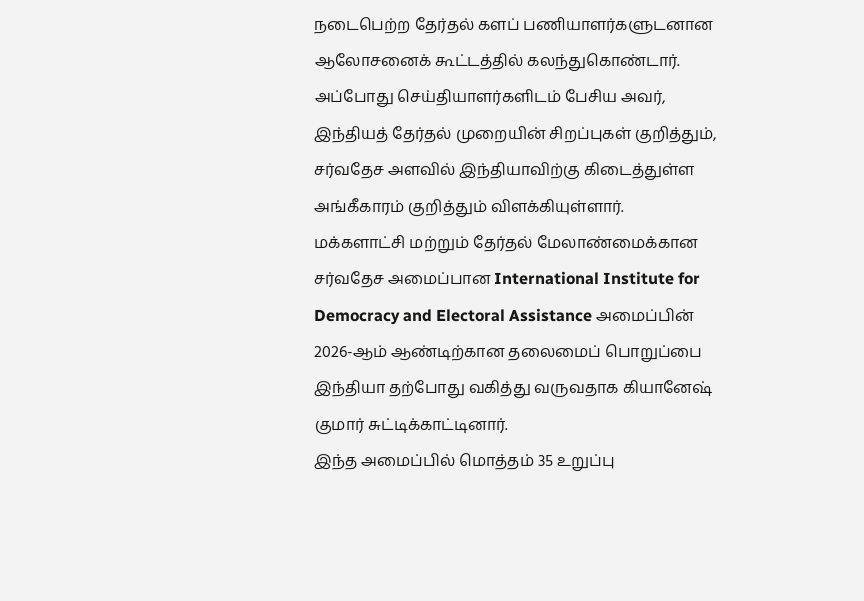நடைபெற்ற தேர்தல் களப் பணியாளர்களுடனான ஆலோசனைக் கூட்டத்தில் கலந்துகொண்டார்.
அப்போது செய்தியாளர்களிடம் பேசிய அவர், இந்தியத் தேர்தல் முறையின் சிறப்புகள் குறித்தும், சர்வதேச அளவில் இந்தியாவிற்கு கிடைத்துள்ள அங்கீகாரம் குறித்தும் விளக்கியுள்ளார்.
மக்களாட்சி மற்றும் தேர்தல் மேலாண்மைக்கான சர்வதேச அமைப்பான International Institute for Democracy and Electoral Assistance அமைப்பின் 2026-ஆம் ஆண்டிற்கான தலைமைப் பொறுப்பை இந்தியா தற்போது வகித்து வருவதாக கியானேஷ் குமார் சுட்டிக்காட்டினார்.
இந்த அமைப்பில் மொத்தம் 35 உறுப்பு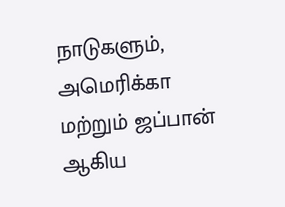நாடுகளும், அமெரிக்கா மற்றும் ஜப்பான் ஆகிய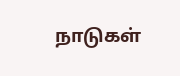நாடுகள்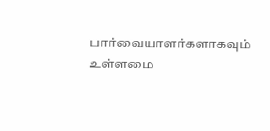பார்வையாளர்களாகவும் உள்ளமை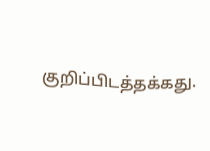குறிப்பிடத்தக்கது.